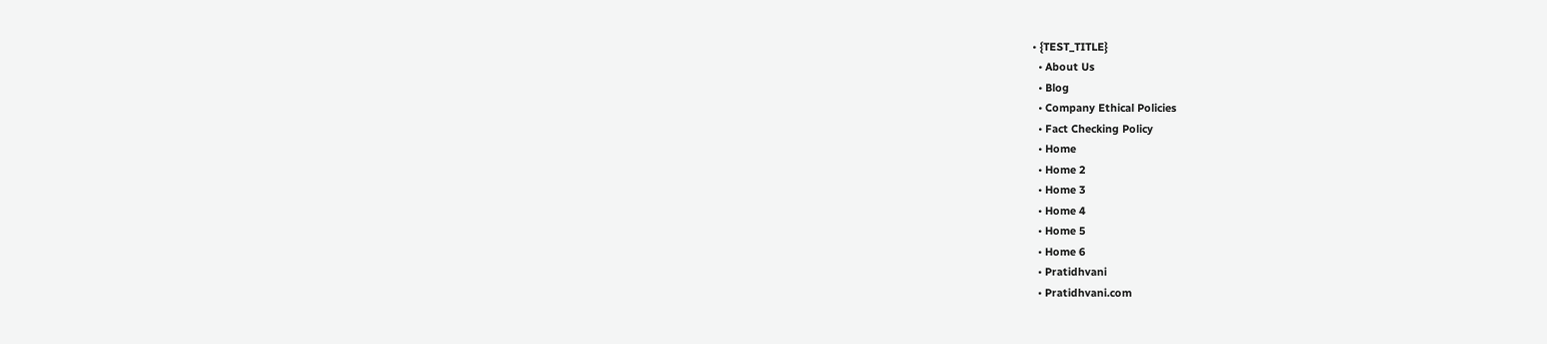• {TEST_TITLE}
  • About Us
  • Blog
  • Company Ethical Policies
  • Fact Checking Policy
  • Home
  • Home 2
  • Home 3
  • Home 4
  • Home 5
  • Home 6
  • Pratidhvani
  • Pratidhvani.com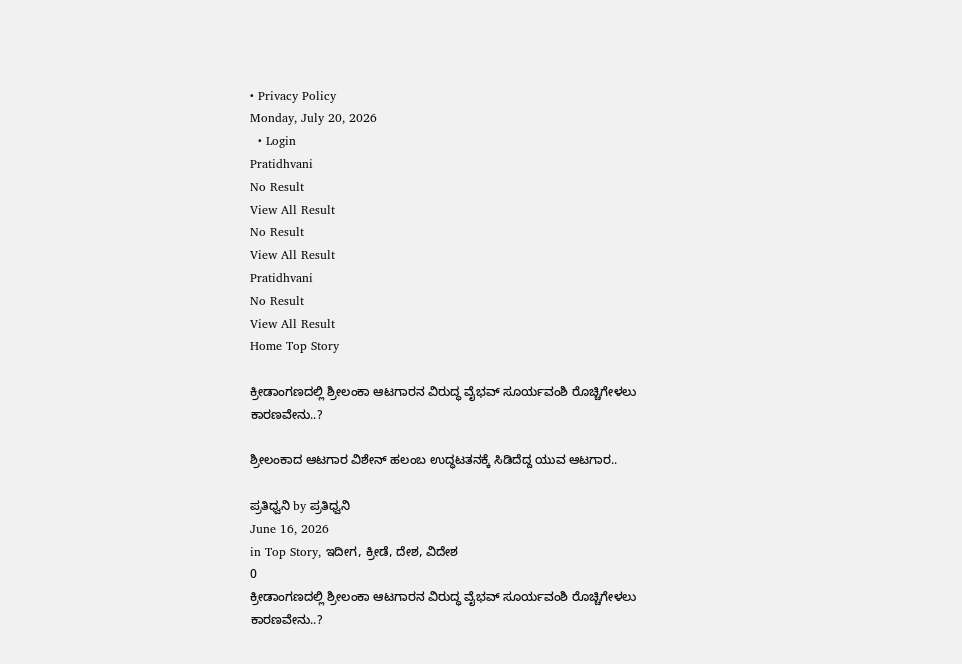• Privacy Policy
Monday, July 20, 2026
  • Login
Pratidhvani
No Result
View All Result
No Result
View All Result
Pratidhvani
No Result
View All Result
Home Top Story

ಕ್ರೀಡಾಂಗಣದಲ್ಲಿ ಶ್ರೀಲಂಕಾ ಆಟಗಾರನ ವಿರುದ್ಧ ವೈಭವ್‌ ಸೂರ್ಯವಂಶಿ ರೊಚ್ಚಿಗೇಳಲು ಕಾರಣವೇನು..?

ಶ್ರೀಲಂಕಾದ ಆಟಗಾರ ವಿಶೇನ್ ಹಲಂಬ ಉದ್ಧಟತನಕ್ಕೆ ಸಿಡಿದೆದ್ದ ಯುವ ಆಟಗಾರ..

ಪ್ರತಿಧ್ವನಿ by ಪ್ರತಿಧ್ವನಿ
June 16, 2026
in Top Story, ಇದೀಗ, ಕ್ರೀಡೆ, ದೇಶ, ವಿದೇಶ
0
ಕ್ರೀಡಾಂಗಣದಲ್ಲಿ ಶ್ರೀಲಂಕಾ ಆಟಗಾರನ ವಿರುದ್ಧ ವೈಭವ್‌ ಸೂರ್ಯವಂಶಿ ರೊಚ್ಚಿಗೇಳಲು ಕಾರಣವೇನು..?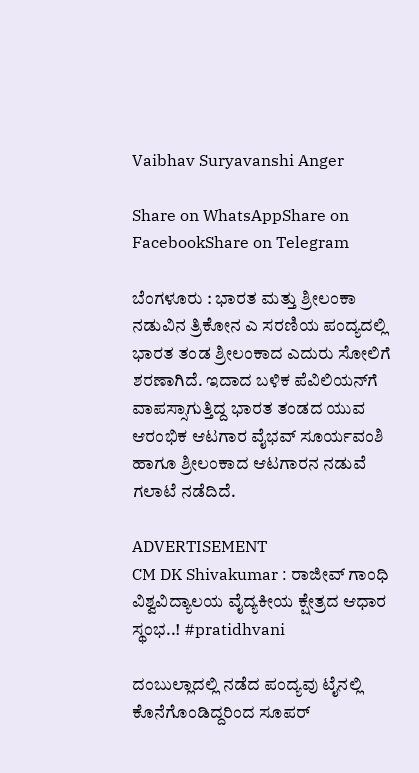Vaibhav Suryavanshi Anger

Share on WhatsAppShare on FacebookShare on Telegram

ಬೆಂಗಳೂರು : ಭಾರತ ಮತ್ತು ಶ್ರೀಲಂಕಾ ನಡುವಿನ ತ್ರಿಕೋನ ಎ ಸರಣಿಯ ಪಂದ್ಯದಲ್ಲಿ ಭಾರತ ತಂಡ ಶ್ರೀಲಂಕಾದ ಎದುರು ಸೋಲಿಗೆ ಶರಣಾಗಿದೆ. ಇದಾದ ಬಳಿಕ ಪೆವಿಲಿಯನ್‌ಗೆ ವಾಪಸ್ಸಾಗುತ್ತಿದ್ದ ಭಾರತ ತಂಡದ ಯುವ ಆರಂಭಿಕ ಆಟಗಾರ ವೈಭವ್‌ ಸೂರ್ಯವಂಶಿ ಹಾಗೂ ಶ್ರೀಲಂಕಾದ ಆಟಗಾರನ ನಡುವೆ ಗಲಾಟೆ ನಡೆದಿದೆ.

ADVERTISEMENT
CM DK Shivakumar : ರಾಜೀವ್‌ ಗಾಂಧಿ ವಿಶ್ವವಿದ್ಯಾಲಯ ವೈದ್ಯಕೀಯ ಕ್ಷೇತ್ರದ ಆಧಾರ ಸ್ಥಂಭ..! #pratidhvani

ದಂಬುಲ್ಲಾದಲ್ಲಿ ನಡೆದ ಪಂದ್ಯವು ಟೈನಲ್ಲಿ ಕೊನೆಗೊಂಡಿದ್ದರಿಂದ ಸೂಪರ್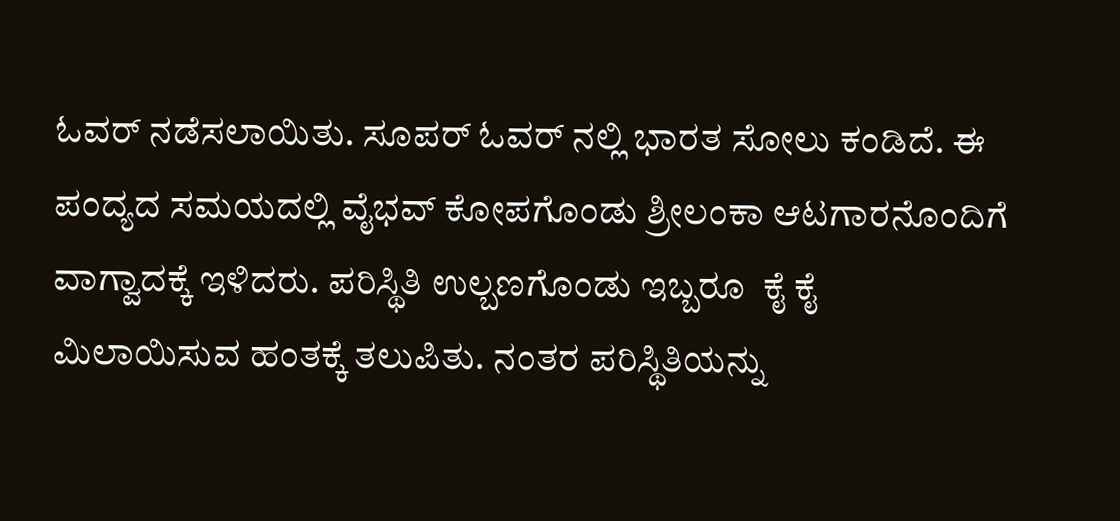ಓವರ್‌ ನಡೆಸಲಾಯಿತು. ಸೂಪರ್ ಓವರ್ ನಲ್ಲಿ ಭಾರತ ಸೋಲು ಕಂಡಿದೆ. ಈ ಪಂದ್ಯದ ಸಮಯದಲ್ಲಿ ವೈಭವ್ ಕೋಪಗೊಂಡು ಶ್ರೀಲಂಕಾ ಆಟಗಾರನೊಂದಿಗೆ ವಾಗ್ವಾದಕ್ಕೆ ಇಳಿದರು. ಪರಿಸ್ಥಿತಿ ಉಲ್ಬಣಗೊಂಡು ಇಬ್ಬರೂ  ಕೈ ಕೈ ಮಿಲಾಯಿಸುವ ಹಂತಕ್ಕೆ ತಲುಪಿತು. ನಂತರ ಪರಿಸ್ಥಿತಿಯನ್ನು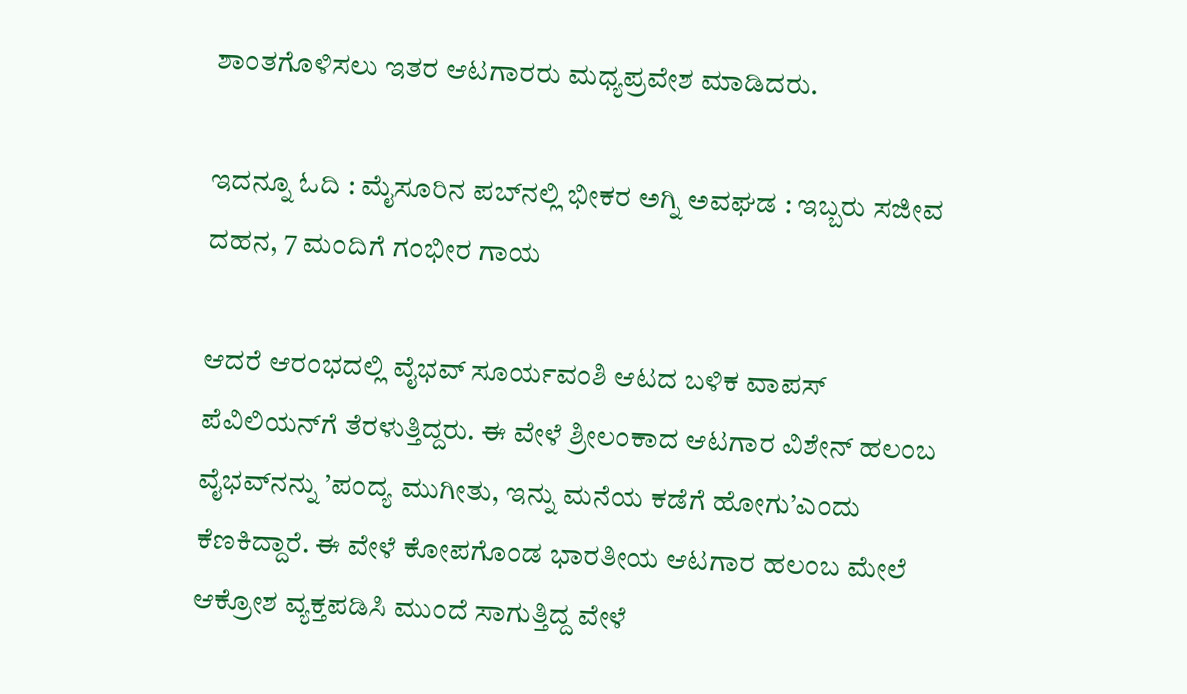ಶಾಂತಗೊಳಿಸಲು ಇತರ ಆಟಗಾರರು ಮಧ್ಯಪ್ರವೇಶ ಮಾಡಿದರು.

ಇದನ್ನೂ ಓದಿ : ಮೈಸೂರಿನ ಪಬ್‌ನಲ್ಲಿ ಭೀಕರ ಅಗ್ನಿ ಅವಘಡ : ಇಬ್ಬರು ಸಜೀವ ದಹನ, 7 ಮಂದಿಗೆ ಗಂಭೀರ ಗಾಯ

ಆದರೆ ಆರಂಭದಲ್ಲಿ ವೈಭವ್‌ ಸೂರ್ಯವಂಶಿ ಆಟದ ಬಳಿಕ ವಾಪಸ್‌ ಪೆವಿಲಿಯನ್‌ಗೆ ತೆರಳುತ್ತಿದ್ದರು. ಈ ವೇಳೆ ಶ್ರೀಲಂಕಾದ ಆಟಗಾರ ವಿಶೇನ್ ಹಲಂಬ ವೈಭವ್‌ನನ್ನು ’ಪಂದ್ಯ ಮುಗೀತು, ಇನ್ನು ಮನೆಯ ಕಡೆಗೆ ಹೋಗು’ಎಂದು ಕೆಣಕಿದ್ದಾರೆ. ಈ ವೇಳೆ ಕೋಪಗೊಂಡ ಭಾರತೀಯ ಆಟಗಾರ ಹಲಂಬ ಮೇಲೆ ಆಕ್ರೋಶ ವ್ಯಕ್ತಪಡಿಸಿ ಮುಂದೆ ಸಾಗುತ್ತಿದ್ದ ವೇಳೆ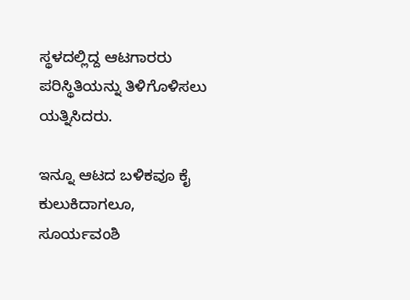ಸ್ಥಳದಲ್ಲಿದ್ದ ಆಟಗಾರರು ಪರಿಸ್ಥಿತಿಯನ್ನು ತಿಳಿಗೊಳಿಸಲು ಯತ್ನಿಸಿದರು.

ಇನ್ನೂ ಆಟದ ಬಳಿಕವೂ ಕೈ ಕುಲುಕಿದಾಗಲೂ, ಸೂರ್ಯವಂಶಿ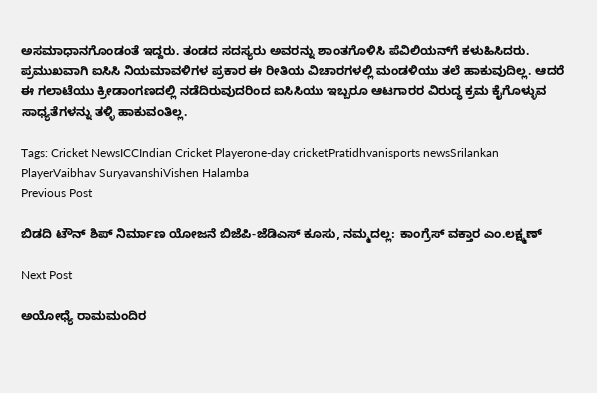ಅಸಮಾಧಾನಗೊಂಡಂತೆ ಇದ್ದರು. ತಂಡದ ಸದಸ್ಯರು ಅವರನ್ನು ಶಾಂತಗೊಳಿಸಿ ಪೆವಿಲಿಯನ್‌ಗೆ ಕಳುಹಿಸಿದರು. ಪ್ರಮುಖವಾಗಿ ಐಸಿಸಿ ನಿಯಮಾವಳಿಗಳ ಪ್ರಕಾರ ಈ ರೀತಿಯ ವಿಚಾರಗಳಲ್ಲಿ ಮಂಡಳಿಯು ತಲೆ ಹಾಕುವುದಿಲ್ಲ. ಆದರೆ ಈ ಗಲಾಟೆಯು ಕ್ರೀಡಾಂಗಣದಲ್ಲಿ ನಡೆದಿರುವುದರಿಂದ ಐಸಿಸಿಯು ಇಬ್ಬರೂ ಆಟಗಾರರ ವಿರುದ್ಧ ಕ್ರಮ ಕೈಗೊಳ್ಳುವ ಸಾಧ್ಯತೆಗಳನ್ನು ತಳ್ಳಿ ಹಾಕುವಂತಿಲ್ಲ.

Tags: Cricket NewsICCIndian Cricket Playerone-day cricketPratidhvanisports newsSrilankan PlayerVaibhav SuryavanshiVishen Halamba
Previous Post

ಬಿಡದಿ ಟೌನ್ ಶಿಪ್ ನಿರ್ಮಾಣ ಯೋಜನೆ ಬಿಜೆಪಿ-ಜೆಡಿಎಸ್‌ ಕೂಸು, ನಮ್ಮದಲ್ಲ: ಕಾಂಗ್ರೆಸ್ ವಕ್ತಾರ ಎಂ.ಲಕ್ಷ್ಮಣ್

Next Post

ಅಯೋಧ್ಯೆ ರಾಮಮಂದಿರ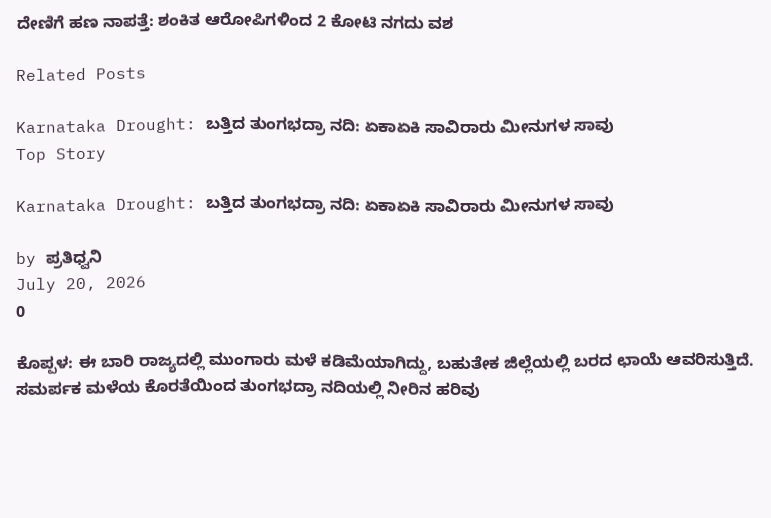ದೇಣಿಗೆ ಹಣ ನಾಪತ್ತೆ: ಶಂಕಿತ ಆರೋಪಿಗಳಿಂದ 2 ಕೋಟಿ ನಗದು ವಶ

Related Posts

Karnataka Drought: ಬತ್ತಿದ ತುಂಗಭದ್ರಾ ನದಿ: ಏಕಾಏಕಿ ಸಾವಿರಾರು ಮೀನುಗಳ ಸಾವು
Top Story

Karnataka Drought: ಬತ್ತಿದ ತುಂಗಭದ್ರಾ ನದಿ: ಏಕಾಏಕಿ ಸಾವಿರಾರು ಮೀನುಗಳ ಸಾವು

by ಪ್ರತಿಧ್ವನಿ
July 20, 2026
0

ಕೊಪ್ಪಳ: ಈ ಬಾರಿ ರಾಜ್ಯದಲ್ಲಿ ಮುಂಗಾರು ಮಳೆ ಕಡಿಮೆಯಾಗಿದ್ದು, ಬಹುತೇಕ ಜಿಲ್ಲೆಯಲ್ಲಿ ಬರದ ಛಾಯೆ ಆವರಿಸುತ್ತಿದೆ. ಸಮರ್ಪಕ ಮಳೆಯ ಕೊರತೆಯಿಂದ ತುಂಗಭದ್ರಾ ನದಿಯಲ್ಲಿ ನೀರಿನ ಹರಿವು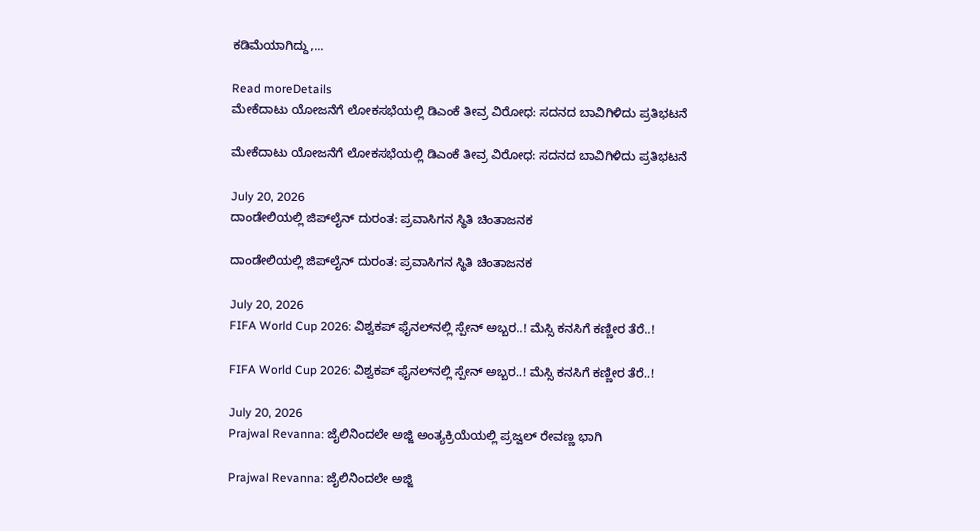ಕಡಿಮೆಯಾಗಿದ್ದು,...

Read moreDetails
ಮೇಕೆದಾಟು ಯೋಜನೆಗೆ ಲೋಕಸಭೆಯಲ್ಲಿ ಡಿಎಂಕೆ ತೀವ್ರ ವಿರೋಧ: ಸದನದ ಬಾವಿಗಿಳಿದು ಪ್ರತಿಭಟನೆ

ಮೇಕೆದಾಟು ಯೋಜನೆಗೆ ಲೋಕಸಭೆಯಲ್ಲಿ ಡಿಎಂಕೆ ತೀವ್ರ ವಿರೋಧ: ಸದನದ ಬಾವಿಗಿಳಿದು ಪ್ರತಿಭಟನೆ

July 20, 2026
ದಾಂಡೇಲಿಯಲ್ಲಿ ಜಿಪ್‌ಲೈನ್‌ ದುರಂತ: ಪ್ರವಾಸಿಗನ ಸ್ಥಿತಿ ಚಿಂತಾಜನಕ

ದಾಂಡೇಲಿಯಲ್ಲಿ ಜಿಪ್‌ಲೈನ್‌ ದುರಂತ: ಪ್ರವಾಸಿಗನ ಸ್ಥಿತಿ ಚಿಂತಾಜನಕ

July 20, 2026
FIFA World Cup 2026: ವಿಶ್ವಕಪ್ ಫೈನಲ್‌ನಲ್ಲಿ ಸ್ಪೇನ್ ಅಬ್ಬರ..! ಮೆಸ್ಸಿ ಕನಸಿಗೆ ಕಣ್ಣೀರ ತೆರೆ..!

FIFA World Cup 2026: ವಿಶ್ವಕಪ್ ಫೈನಲ್‌ನಲ್ಲಿ ಸ್ಪೇನ್ ಅಬ್ಬರ..! ಮೆಸ್ಸಿ ಕನಸಿಗೆ ಕಣ್ಣೀರ ತೆರೆ..!

July 20, 2026
Prajwal Revanna: ಜೈಲಿನಿಂದಲೇ ಅಜ್ಜಿ ಅಂತ್ಯಕ್ರಿಯೆಯಲ್ಲಿ ಪ್ರಜ್ವಲ್ ರೇವಣ್ಣ ಭಾಗಿ

Prajwal Revanna: ಜೈಲಿನಿಂದಲೇ ಅಜ್ಜಿ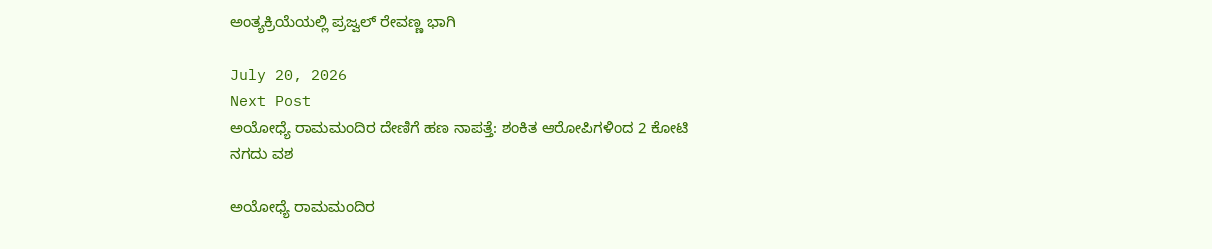ಅಂತ್ಯಕ್ರಿಯೆಯಲ್ಲಿ ಪ್ರಜ್ವಲ್ ರೇವಣ್ಣ ಭಾಗಿ

July 20, 2026
Next Post
ಅಯೋಧ್ಯೆ ರಾಮಮಂದಿರ ದೇಣಿಗೆ ಹಣ ನಾಪತ್ತೆ: ಶಂಕಿತ ಆರೋಪಿಗಳಿಂದ 2 ಕೋಟಿ ನಗದು ವಶ

ಅಯೋಧ್ಯೆ ರಾಮಮಂದಿರ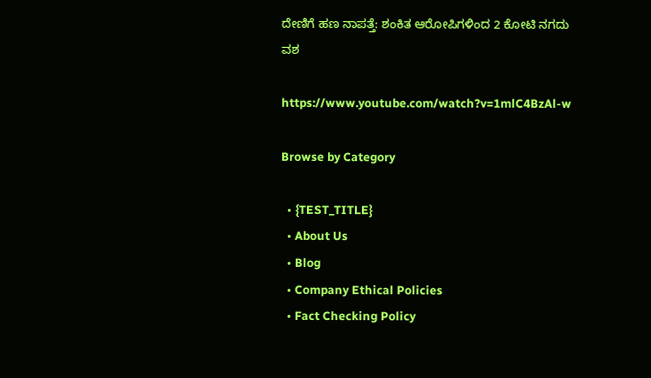ದೇಣಿಗೆ ಹಣ ನಾಪತ್ತೆ: ಶಂಕಿತ ಆರೋಪಿಗಳಿಂದ 2 ಕೋಟಿ ನಗದು ವಶ

https://www.youtube.com/watch?v=1mlC4BzAl-w

Browse by Category

  • {TEST_TITLE}
  • About Us
  • Blog
  • Company Ethical Policies
  • Fact Checking Policy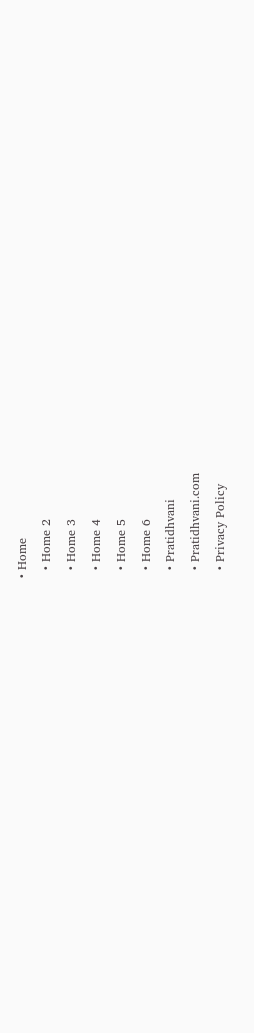• Home
  • Home 2
  • Home 3
  • Home 4
  • Home 5
  • Home 6
  • Pratidhvani
  • Pratidhvani.com
  • Privacy Policy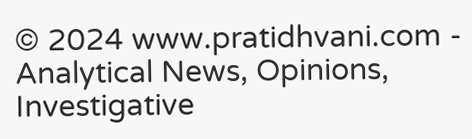© 2024 www.pratidhvani.com - Analytical News, Opinions, Investigative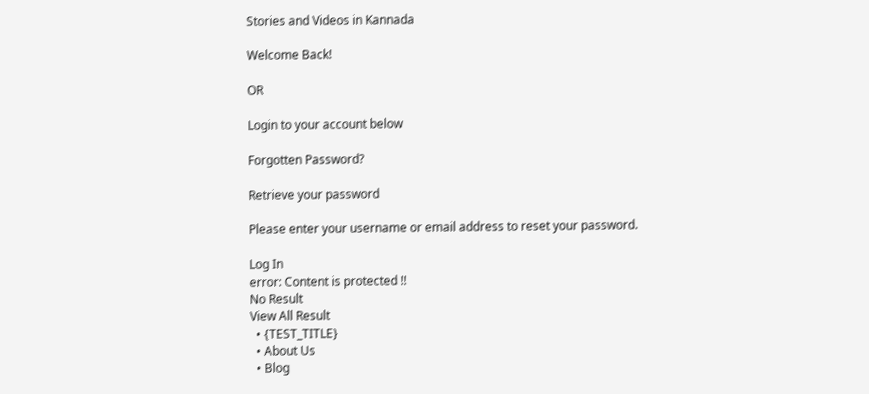Stories and Videos in Kannada

Welcome Back!

OR

Login to your account below

Forgotten Password?

Retrieve your password

Please enter your username or email address to reset your password.

Log In
error: Content is protected !!
No Result
View All Result
  • {TEST_TITLE}
  • About Us
  • Blog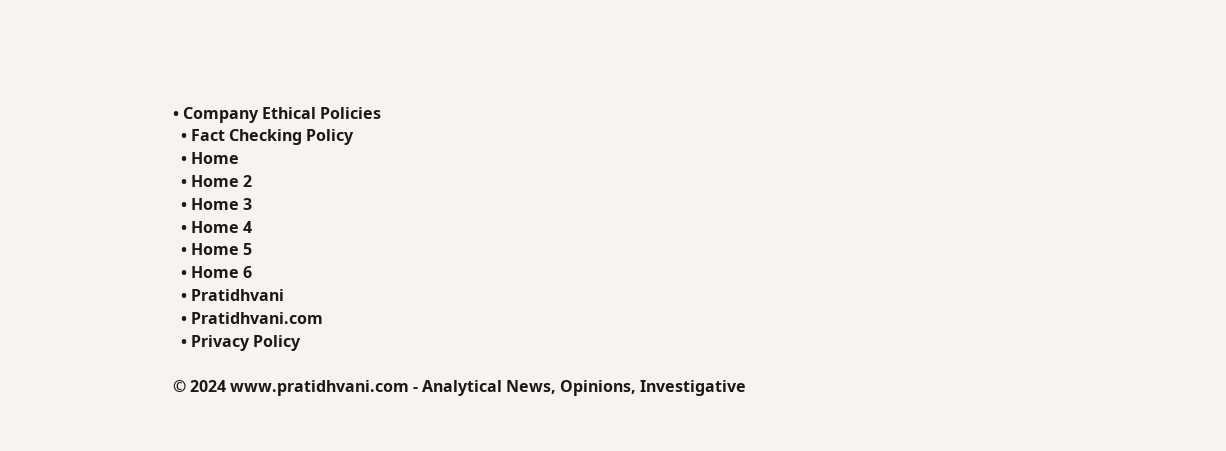• Company Ethical Policies
  • Fact Checking Policy
  • Home
  • Home 2
  • Home 3
  • Home 4
  • Home 5
  • Home 6
  • Pratidhvani
  • Pratidhvani.com
  • Privacy Policy

© 2024 www.pratidhvani.com - Analytical News, Opinions, Investigative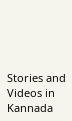Stories and Videos in Kannada